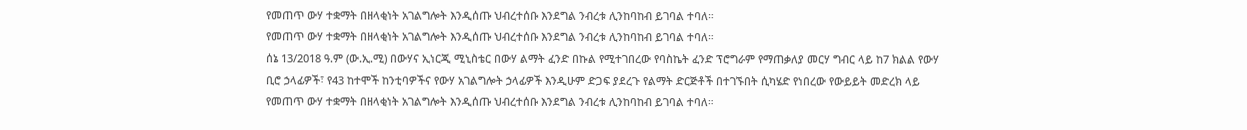የመጠጥ ውሃ ተቋማት በዘላቂነት አገልግሎት እንዲሰጡ ህብረተሰቡ እንደግል ንብረቱ ሊንከባከብ ይገባል ተባለ።
የመጠጥ ውሃ ተቋማት በዘላቂነት አገልግሎት እንዲሰጡ ህብረተሰቡ እንደግል ንብረቱ ሊንከባከብ ይገባል ተባለ።
ሰኔ 13/2018 ዓ.ም (ው.ኢ.ሚ) በውሃና ኢነርጂ ሚኒስቴር በውሃ ልማት ፈንድ በኩል የሚተገበረው የባስኬት ፈንድ ፕሮግራም የማጠቃለያ መርሃ ግብር ላይ ከ7 ክልል የውሃ ቢሮ ኃላፊዎች፣ የ43 ከተሞች ከንቲባዎችና የውሃ አገልግሎት ኃላፊዎች እንዲሁም ድጋፍ ያደረጉ የልማት ድርጅቶች በተገኙበት ሲካሄድ የነበረው የውይይት መድረክ ላይ የመጠጥ ውሃ ተቋማት በዘላቂነት አገልግሎት እንዲሰጡ ህብረተሰቡ እንደግል ንብረቱ ሊንከባከብ ይገባል ተባለ።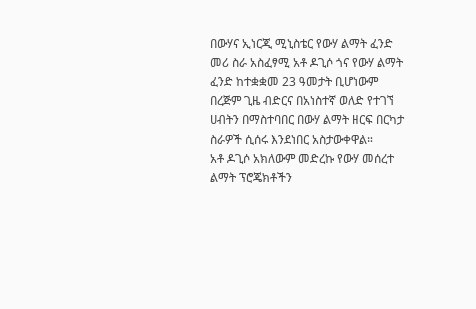በውሃና ኢነርጂ ሚኒስቴር የውሃ ልማት ፈንድ መሪ ስራ አስፈፃሚ አቶ ዶጊሶ ጎና የውሃ ልማት ፈንድ ከተቋቋመ 23 ዓመታት ቢሆነውም በረጅም ጊዜ ብድርና በአነስተኛ ወለድ የተገኘ ሀብትን በማስተባበር በውሃ ልማት ዘርፍ በርካታ ስራዎች ሲሰሩ እንደነበር አስታውቀዋል።
አቶ ዶጊሶ አክለውም መድረኩ የውሃ መሰረተ ልማት ፕሮጄክቶችን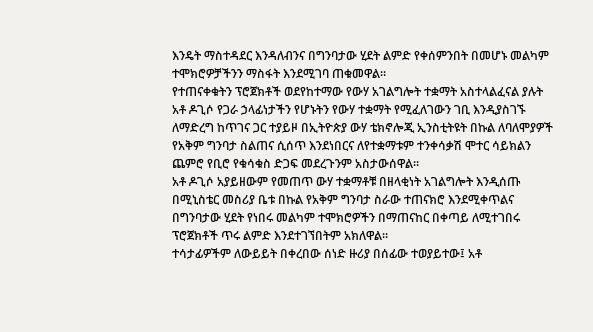እንዴት ማስተዳደር እንዳለብንና በግንባታው ሂደት ልምድ የቀሰምንበት በመሆኑ መልካም ተሞክሮዎቻችንን ማስፋት እንደሚገባ ጠቁመዋል።
የተጠናቀቁትን ፕሮጀክቶች ወደየከተማው የውሃ አገልግሎት ተቋማት አስተላልፈናል ያሉት አቶ ዶጊሶ የጋራ ኃላፊነታችን የሆኑትን የውሃ ተቋማት የሚፈለገውን ገቢ እንዲያስገኙ ለማድረግ ከጥገና ጋር ተያይዞ በኢትዮጵያ ውሃ ቴክኖሎጂ ኢንስቲትዩት በኩል ለባለሞያዎች የአቅም ግንባታ ስልጠና ሲሰጥ እንደነበርና ለየተቋማቱም ተንቀሳቃሽ ሞተር ሳይክልን ጨምሮ የቢሮ የቁሳቁስ ድጋፍ መደረጉንም አስታውሰዋል።
አቶ ዶጊሶ አያይዘውም የመጠጥ ውሃ ተቋማቶቹ በዘላቂነት አገልግሎት እንዲሰጡ በሚኒስቴር መስሪያ ቤቱ በኩል የአቅም ግንባታ ስራው ተጠናክሮ እንደሚቀጥልና በግንባታው ሂደት የነበሩ መልካም ተሞክሮዎችን በማጠናከር በቀጣይ ለሚተገበሩ ፕሮጀክቶች ጥሩ ልምድ እንደተገኘበትም አክለዋል።
ተሳታፊዎችም ለውይይት በቀረበው ሰነድ ዙሪያ በሰፊው ተወያይተው፤ አቶ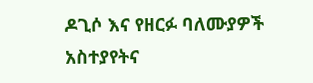ዶጊሶ እና የዘርፉ ባለሙያዎች አስተያየትና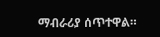ማብራሪያ ሰጥተዋል።